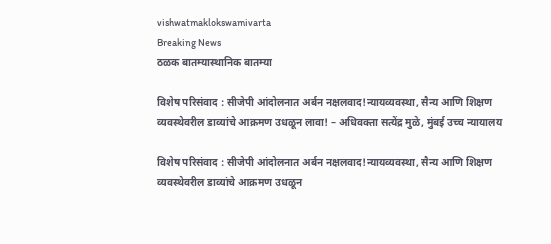vishwatmaklokswamivarta
Breaking News
ठळक बातम्यास्थानिक बातम्या

विशेष परिसंवाद : सीजेपी आंदोलनात अर्बन नक्षलवाद!न्यायव्यवस्था, सैन्य आणि शिक्षण व्यवस्थेवरील डाव्यांचे आक्रमण उधळून लावा! – अधिवक्ता सत्येंद्र मुळे, मुंबई उच्च न्यायालय

विशेष परिसंवाद : सीजेपी आंदोलनात अर्बन नक्षलवाद!न्यायव्यवस्था, सैन्य आणि शिक्षण व्यवस्थेवरील डाव्यांचे आक्रमण उधळून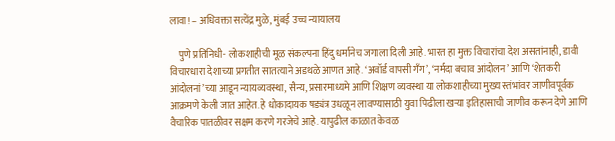लावा! – अधिवक्ता सत्येंद्र मुळे, मुंबई उच्च न्यायालय

     पुणे प्रतिनिधी- लोकशाहीची मूळ संकल्पना हिंदु धर्मानेच जगाला दिली आहे. भारत हा मुक्त विचारांचा देश असतांनाही, डावी विचारधारा देशाच्या प्रगतीत सातत्याने अडथळे आणत आहे. ‘अवॉर्ड वापसी गँग’, ‘नर्मदा बचाव आंदोलन’ आणि ‘शेतकरी आंदोलनां’च्या आडून न्यायव्यवस्था, सैन्य, प्रसारमाध्यमे आणि शिक्षण व्यवस्था या लोकशाहीच्या मुख्य स्तंभांवर जाणीवपूर्वक आक्रमणे केली जात आहेत. हे धोकादायक षड्यंत्र उधळून लावण्यासाठी युवा पिढीला खऱ्या इतिहासाची जाणीव करून देणे आणि वैचारिक पातळीवर सक्षम करणे गरजेचे आहे. यापुढील काळात केवळ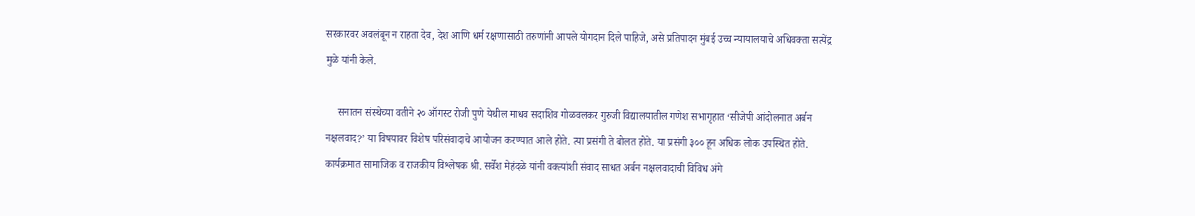सरकारवर अवलंबून न राहता देव, देश आणि धर्म रक्षणासाठी तरुणांनी आपले योगदान दिले पाहिजे, असे प्रतिपादन मुंबई उच्च न्यायालयाचे अधिवक्ता सत्येंद्र मुळे यांनी केले.

     सनातन संस्थेच्या वतीने २० ऑगस्ट रोजी पुणे येथील माधव सदाशिव गोळवलकर गुरुजी विद्यालयातील गणेश सभागृहात ‘सीजेपी आंदोलनात अर्बन नक्षलवाद?’ या विषयावर विशेष परिसंवादाचे आयोजन करण्यात आले होते. त्या प्रसंगी ते बोलत होते. या प्रसंगी ३०० हून अधिक लोक उपस्थित होते. कार्यक्रमात सामाजिक व राजकीय विश्लेषक श्री. सर्वेश मेहंदळे यांनी वक्त्यांशी संवाद साधत अर्बन नक्षलवादाची विविध अंगे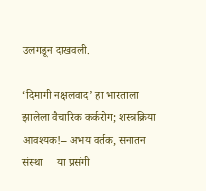उलगडून दाखवली.

‘दिमागी नक्षलवाद’ हा भारताला झालेला वैचारिक कर्करोग; शस्त्रक्रिया आवश्यक!– अभय वर्तक, सनातन संस्था     या प्रसंगी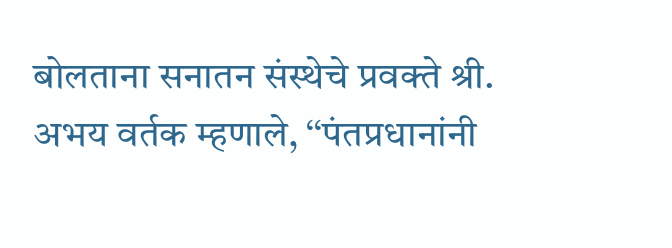बोलताना सनातन संस्थेचे प्रवक्ते श्री. अभय वर्तक म्हणाले, ‘‘पंतप्रधानांनी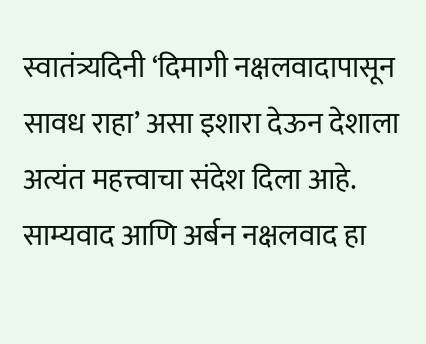स्वातंत्र्यदिनी ‘दिमागी नक्षलवादापासून सावध राहा’ असा इशारा देऊन देशाला अत्यंत महत्त्वाचा संदेश दिला आहे. साम्यवाद आणि अर्बन नक्षलवाद हा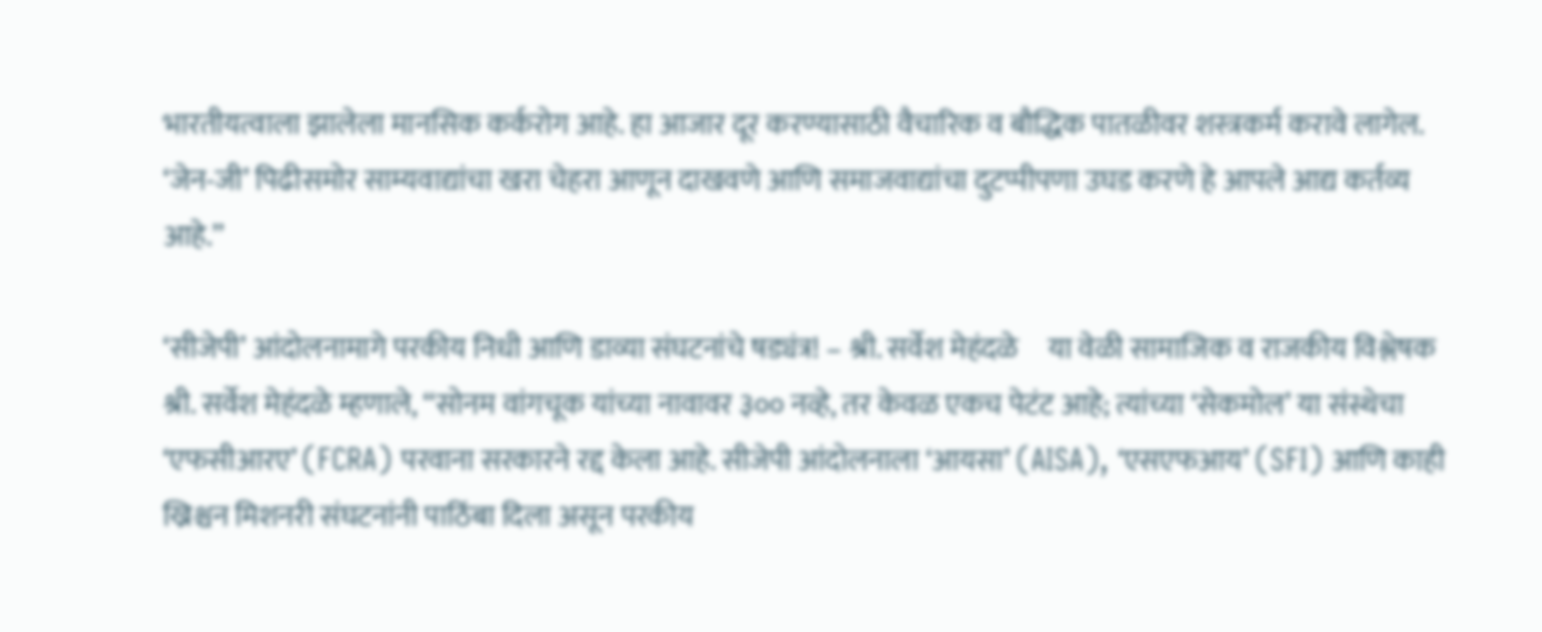भारतीयत्वाला झालेला मानसिक कर्करोग आहे. हा आजार दूर करण्यासाठी वैचारिक व बौद्धिक पातळीवर शस्त्रकर्म करावे लागेल. ‘जेन-जी’ पिढीसमोर साम्यवाद्यांचा खरा चेहरा आणून दाखवणे आणि समाजवाद्यांचा दुटप्पीपणा उघड करणे हे आपले आद्य कर्तव्य आहे.’’

‘सीजेपी’ आंदोलनामागे परकीय निधी आणि डाव्या संघटनांचे षड्यंत्र! – श्री. सर्वेश मेहंदळे     या वेळी सामाजिक व राजकीय विश्लेषक श्री. सर्वेश मेहंदळे म्हणाले, ‘‘सोनम वांगचूक यांच्या नावावर ३०० नव्हे, तर केवळ एकच पेटंट आहे; त्यांच्या ‘सेकमोल’ या संस्थेचा ‘एफसीआरए’ (FCRA) परवाना सरकारने रद्द केला आहे. सीजेपी आंदोलनाला ‘आयसा’ (AISA), ‘एसएफआय’ (SFI) आणि काही ख्रिश्चन मिशनरी संघटनांनी पाठिंबा दिला असून परकीय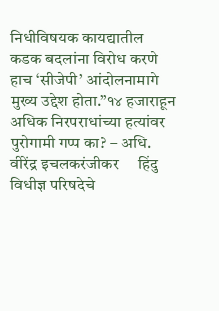निधीविषयक कायद्यातील कडक बदलांना विरोध करणे हाच ‘सीजेपी’ आंदोलनामागे मुख्य उद्देश होता.’’१४ हजाराहून अधिक निरपराधांच्या हत्यांवर पुरोगामी गप्प का? – अधि. वीरेंद्र इचलकरंजीकर     हिंदु विधीज्ञ परिषदेचे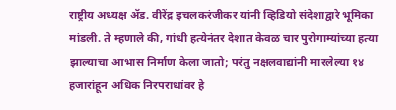राष्ट्रीय अध्यक्ष ॲड. वीरेंद्र इचलकरंजीकर यांनी व्हिडियो संदेशाद्वारे भूमिका मांडली. ते म्हणाले की, गांधी हत्येनंतर देशात केवळ चार पुरोगाम्यांच्या हत्या झाल्याचा आभास निर्माण केला जातो; परंतु नक्षलवाद्यांनी मारलेल्या १४ हजारांहून अधिक निरपराधांवर हे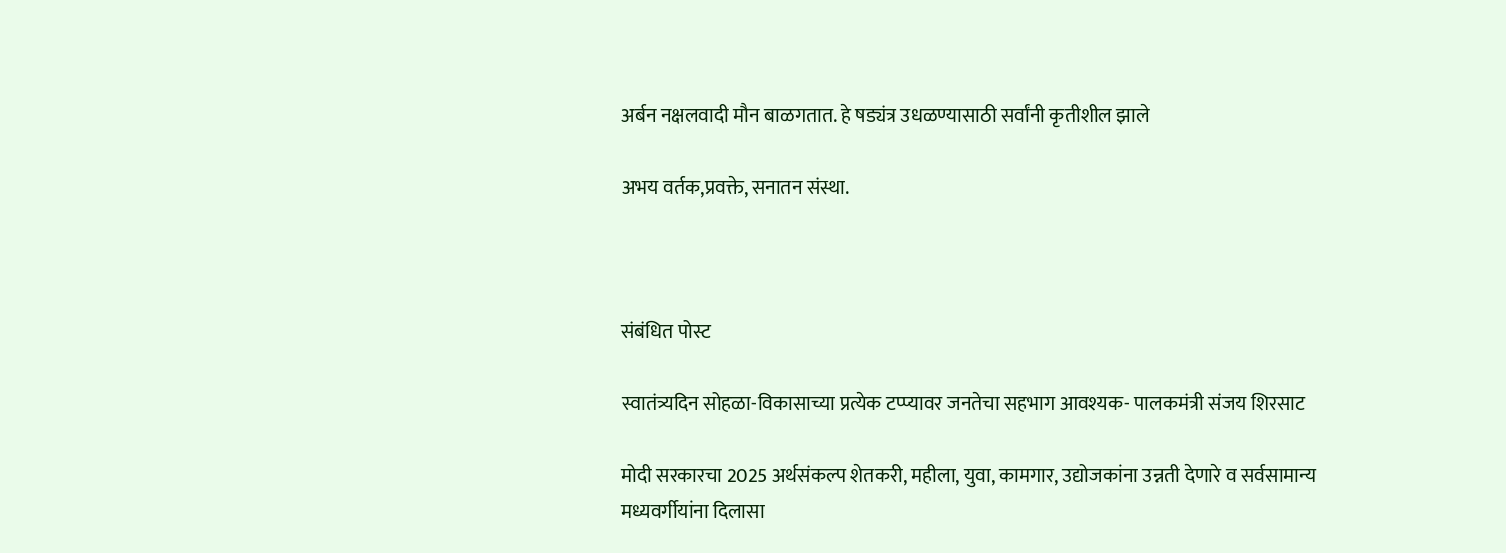अर्बन नक्षलवादी मौन बाळगतात. हे षड्यंत्र उधळण्यासाठी सर्वांनी कृतीशील झाले

अभय वर्तक,प्रवक्ते, सनातन संस्था.



संबंधित पोस्ट

स्वातंत्र्यदिन सोहळा-विकासाच्या प्रत्येक टप्प्यावर जनतेचा सहभाग आवश्यक- पालकमंत्री संजय शिरसाट

मोदी सरकारचा 2025 अर्थसंकल्प शेतकरी, महीला, युवा, कामगार, उद्योजकांना उन्नती देणारे व सर्वसामान्य मध्यवर्गीयांना दिलासा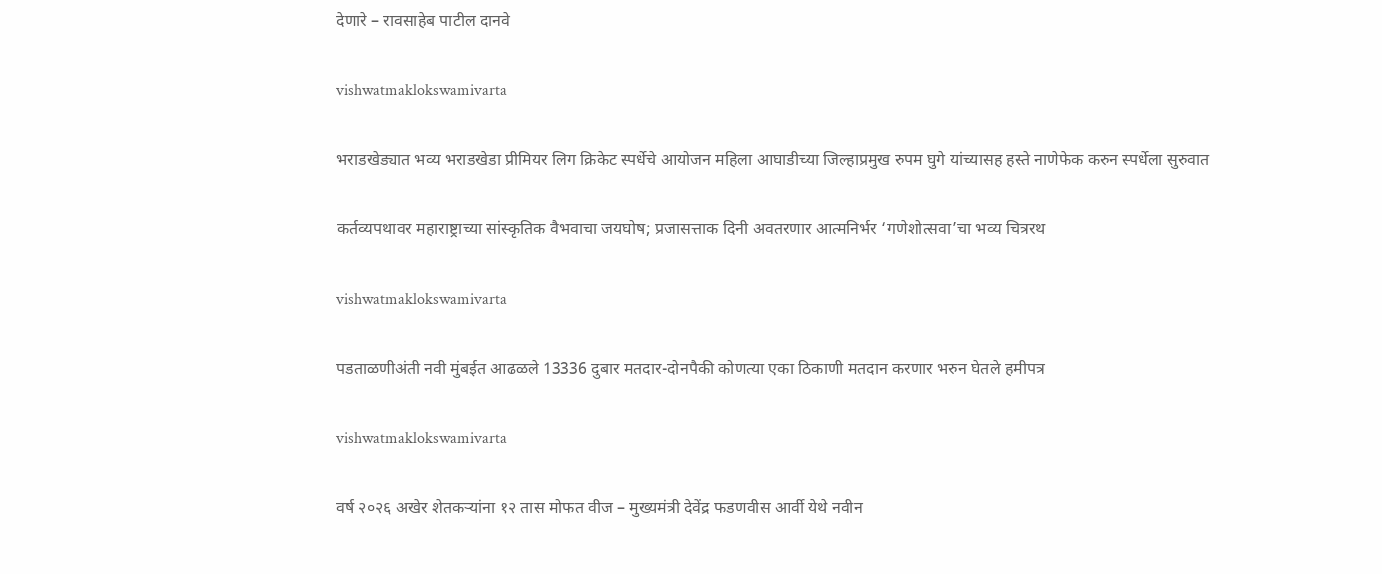देणारे – रावसाहेब पाटील दानवे

vishwatmaklokswamivarta

भराडखेड्यात भव्य भराडखेडा प्रीमियर लिग क्रिकेट स्पर्धेचे आयोजन महिला आघाडीच्या जिल्हाप्रमुख रुपम घुगे यांच्यासह हस्ते नाणेफेक करुन स्पर्धेला सुरुवात

कर्तव्यपथावर महाराष्ट्राच्या सांस्कृतिक वैभवाचा जयघोष; प्रजासत्ताक दिनी अवतरणार आत्मनिर्भर ‘गणेशोत्सवा’चा भव्य चित्ररथ

vishwatmaklokswamivarta

पडताळणीअंती नवी मुंबईत आढळले 13336 दुबार मतदार-दोनपैकी कोणत्या एका ठिकाणी मतदान करणार भरुन घेतले हमीपत्र

vishwatmaklokswamivarta

वर्ष २०२६ अखेर शेतकऱ्यांना १२ तास मोफत वीज – मुख्यमंत्री देवेंद्र फडणवीस आर्वी येथे नवीन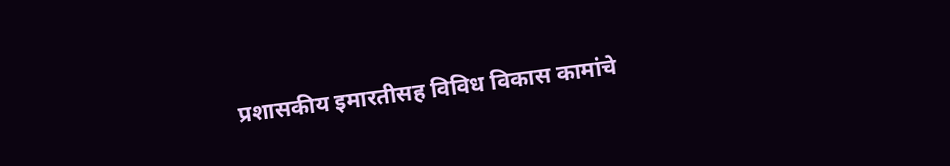प्रशासकीय इमारतीसह विविध विकास कामांचे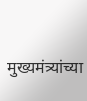मुख्यमंत्र्यांच्या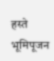हस्ते भूमिपूजन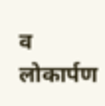व लोकार्पण